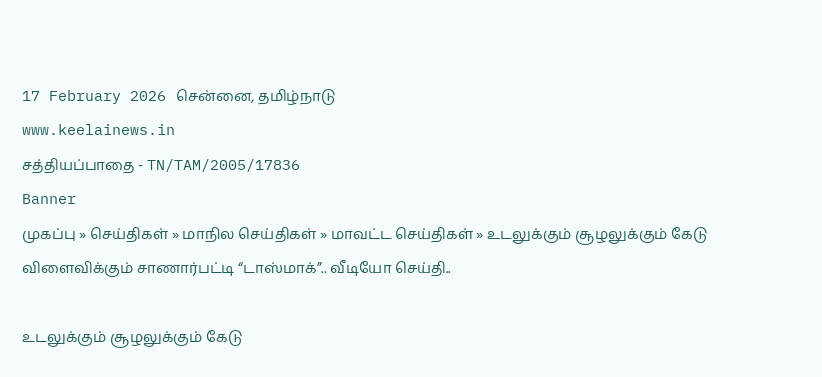17 February 2026 சென்னை, தமிழ்நாடு
www.keelainews.in
சத்தியப்பாதை - TN/TAM/2005/17836
Banner
முகப்பு » செய்திகள் » மாநில செய்திகள் » மாவட்ட செய்திகள் » உடலுக்கும் சூழலுக்கும் கேடு விளைவிக்கும் சாணார்பட்டி “டாஸ்மாக்”.. வீடியோ செய்தி..

உடலுக்கும் சூழலுக்கும் கேடு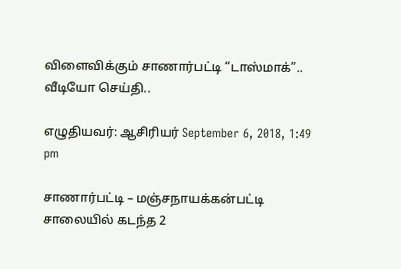விளைவிக்கும் சாணார்பட்டி “டாஸ்மாக்”.. வீடியோ செய்தி..

எழுதியவர்: ஆசிரியர் September 6, 2018, 1:49 pm

சாணார்பட்டி – மஞ்சநாயக்கன்பட்டி சாலையில் கடந்த 2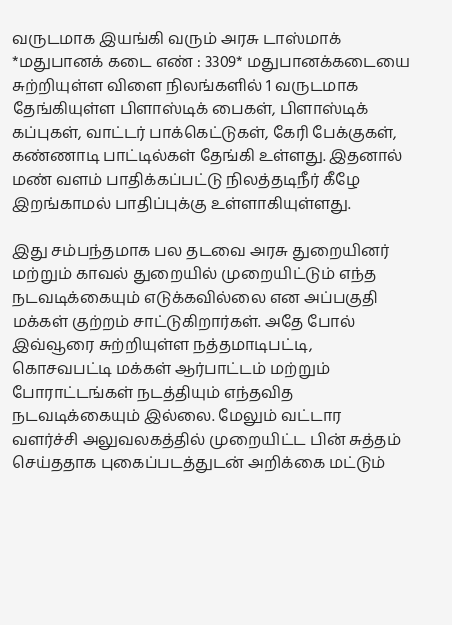வருடமாக இயங்கி வரும் அரசு டாஸ்மாக் *மதுபானக் கடை எண் : 3309* மதுபானக்கடையை சுற்றியுள்ள விளை நிலங்களில் 1 வருடமாக தேங்கியுள்ள பிளாஸ்டிக் பைகள், பிளாஸ்டிக் கப்புகள், வாட்டர் பாக்கெட்டுகள், கேரி பேக்குகள், கண்ணாடி பாட்டில்கள் தேங்கி உள்ளது. இதனால் மண் வளம் பாதிக்கப்பட்டு நிலத்தடிநீர் கீழே இறங்காமல் பாதிப்புக்கு உள்ளாகியுள்ளது.

இது சம்பந்தமாக பல தடவை அரசு துறையினர் மற்றும் காவல் துறையில் முறையிட்டும் எந்த நடவடிக்கையும் எடுக்கவில்லை என அப்பகுதி மக்கள் குற்றம் சாட்டுகிறார்கள். அதே போல்  இவ்வூரை சுற்றியுள்ள நத்தமாடிபட்டி, கொசவபட்டி மக்கள் ஆர்பாட்டம் மற்றும் போராட்டங்கள் நடத்தியும் எந்தவித நடவடிக்கையும் இல்லை. மேலும் வட்டார வளர்ச்சி அலுவலகத்தில் முறையிட்ட பின் சுத்தம் செய்ததாக புகைப்படத்துடன் அறிக்கை மட்டும்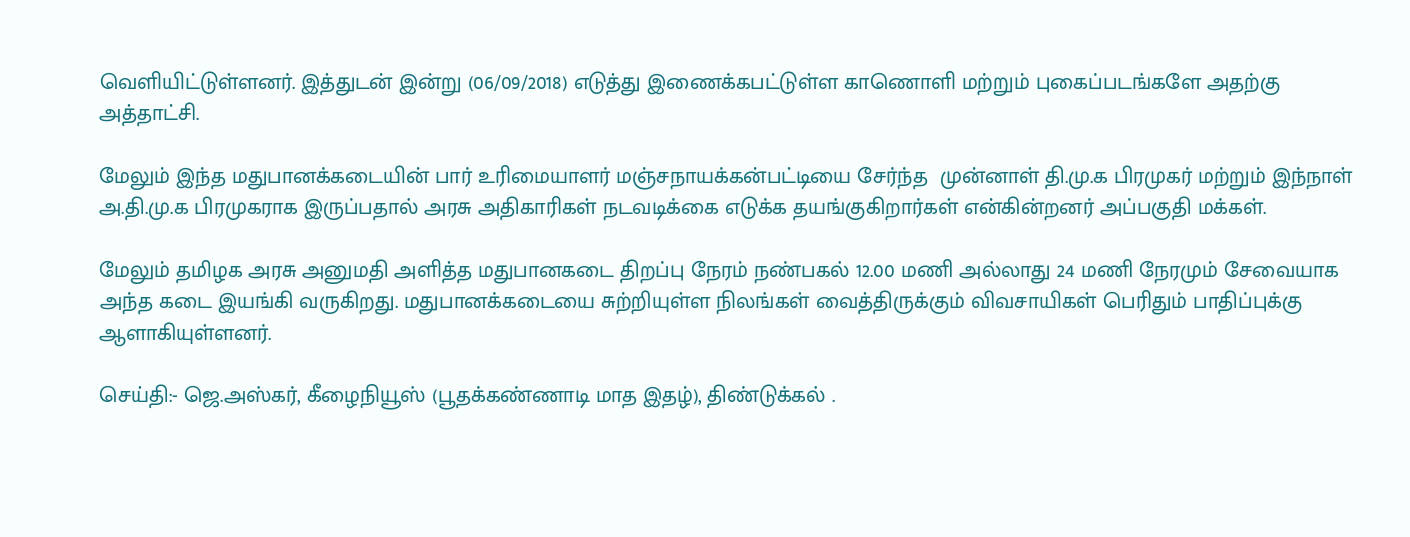வெளியிட்டுள்ளனர். இத்துடன் இன்று (06/09/2018) எடுத்து இணைக்கபட்டுள்ள காணொளி மற்றும் புகைப்படங்களே அதற்கு அத்தாட்சி.

மேலும் இந்த மதுபானக்கடையின் பார் உரிமையாளர் மஞ்சநாயக்கன்பட்டியை சேர்ந்த  முன்னாள் தி.மு.க பிரமுகர் மற்றும் இந்நாள் அ.தி.மு.க பிரமுகராக இருப்பதால் அரசு அதிகாரிகள் நடவடிக்கை எடுக்க தயங்குகிறார்கள் என்கின்றனர் அப்பகுதி மக்கள்.

மேலும் தமிழக அரசு அனுமதி அளித்த மதுபானகடை திறப்பு நேரம் நண்பகல் 12.00 மணி அல்லாது 24 மணி நேரமும் சேவையாக அந்த கடை இயங்கி வருகிறது. மதுபானக்கடையை சுற்றியுள்ள நிலங்கள் வைத்திருக்கும் விவசாயிகள் பெரிதும் பாதிப்புக்கு ஆளாகியுள்ளனர்.

செய்தி:- ஜெ.அஸ்கர், கீழைநியூஸ் (பூதக்கண்ணாடி மாத இதழ்), திண்டுக்கல் .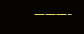———-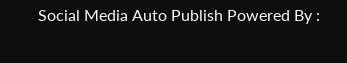Social Media Auto Publish Powered By :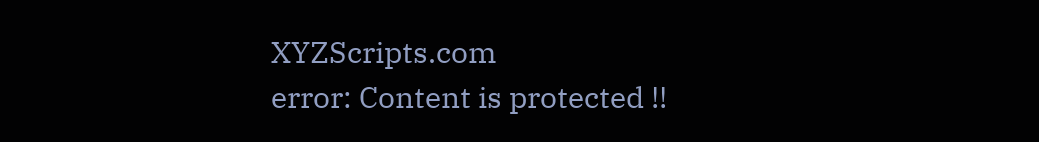XYZScripts.com
error: Content is protected !!